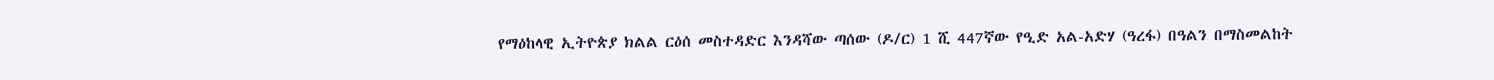የማዕከላዊ ኢትዮጵያ ክልል ርዕሰ መስተዳድር እንዳሻው ጣሰው (ዶ/ር) 1 ሺ 447ኛው የዒድ አል-አድሃ (ዓረፋ) በዓልን በማስመልከት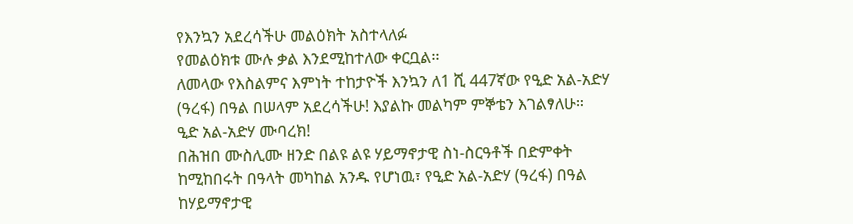የእንኳን አደረሳችሁ መልዕክት አስተላለፉ
የመልዕክቱ ሙሉ ቃል እንደሚከተለው ቀርቧል፡፡
ለመላው የእስልምና እምነት ተከታዮች እንኳን ለ1 ሺ 447ኛው የዒድ አል-አድሃ (ዓረፋ) በዓል በሠላም አደረሳችሁ! እያልኩ መልካም ምኞቴን እገልፃለሁ።
ዒድ አል-አድሃ ሙባረክ!
በሕዝበ ሙስሊሙ ዘንድ በልዩ ልዩ ሃይማኖታዊ ስነ-ስርዓቶች በድምቀት ከሚከበሩት በዓላት መካከል አንዱ የሆነዉ፣ የዒድ አል-አድሃ (ዓረፋ) በዓል ከሃይማኖታዊ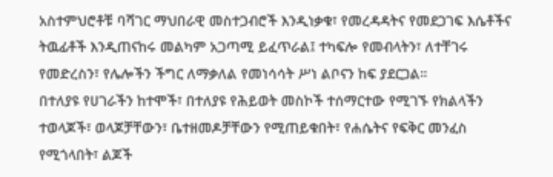አስተምህሮቶቹ ባሻገር ማህበራዊ መስተጋብሮች እንዲነቃቁ፣ የመረዳዳትና የመደጋገፍ እሴቶችና ትዉፊቶች እንዲጠናከሩ መልካም አጋጣሚ ይፈጥራል፤ ተካፍሎ የመብላትን፣ ለተቸገሩ የመድረስን፣ የሌሎችን ችግር ለማቃለል የመነሳሳት ሥነ ልቦናን ከፍ ያደርጋል።
በተለያዩ የሀገራችን ከተሞች፣ በተለያዩ የሕይወት መስኮች ተሰማርተው የሚገኙ የክልላችን ተወላጆች፣ ወላጆቻቸውን፣ ቤተዘመዶቻቸውን የሚጠይቁበት፣ የሐሴትና የፍቅር መንፈስ የሚጎላበት፣ ልጆች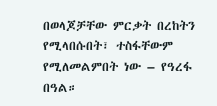በወላጆቻቸው ምርቃት በረከትን የሚላበሱበት፣ ተስፋቸውም የሚለመልምበት ነው – የዓረፋ በዓል።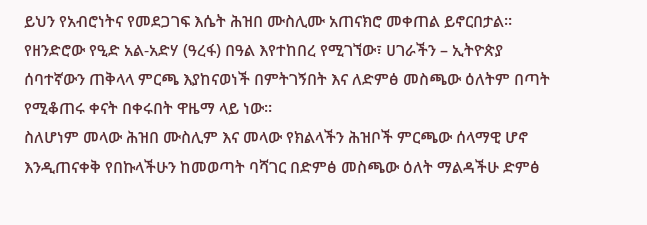ይህን የአብሮነትና የመደጋገፍ እሴት ሕዝበ ሙስሊሙ አጠናክሮ መቀጠል ይኖርበታል።
የዘንድሮው የዒድ አል-አድሃ (ዓረፋ) በዓል እየተከበረ የሚገኘው፣ ሀገራችን – ኢትዮጵያ ሰባተኛውን ጠቅላላ ምርጫ እያከናወነች በምትገኝበት እና ለድምፅ መስጫው ዕለትም በጣት የሚቆጠሩ ቀናት በቀሩበት ዋዜማ ላይ ነው።
ስለሆነም መላው ሕዝበ ሙስሊም እና መላው የክልላችን ሕዝቦች ምርጫው ሰላማዊ ሆኖ እንዲጠናቀቅ የበኩላችሁን ከመወጣት ባሻገር በድምፅ መስጫው ዕለት ማልዳችሁ ድምፅ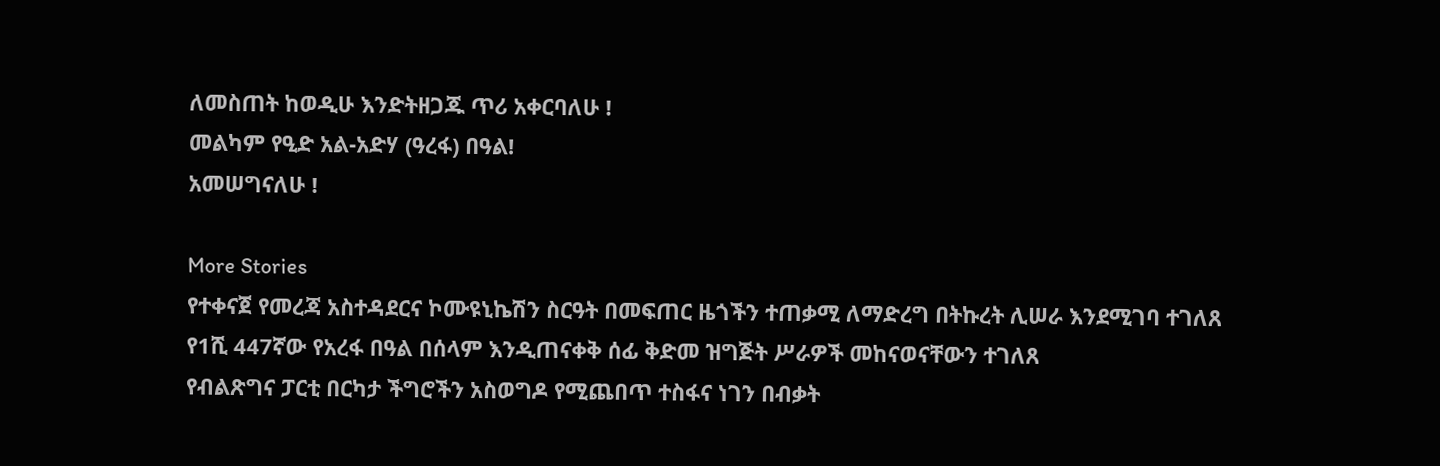ለመስጠት ከወዲሁ እንድትዘጋጁ ጥሪ አቀርባለሁ !
መልካም የዒድ አል-አድሃ (ዓረፋ) በዓል!
አመሠግናለሁ !

More Stories
የተቀናጀ የመረጃ አስተዳደርና ኮሙዩኒኬሽን ስርዓት በመፍጠር ዜጎችን ተጠቃሚ ለማድረግ በትኩረት ሊሠራ እንደሚገባ ተገለጸ
የ1ሺ 447ኛው የአረፋ በዓል በሰላም እንዲጠናቀቅ ሰፊ ቅድመ ዝግጅት ሥራዎች መከናወናቸውን ተገለጸ
የብልጽግና ፓርቲ በርካታ ችግሮችን አስወግዶ የሚጨበጥ ተስፋና ነገን በብቃት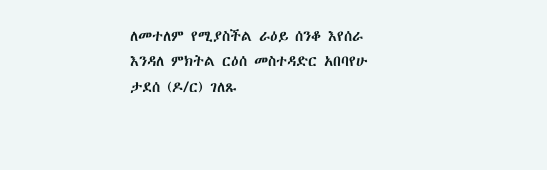ለመተለም የሚያስችል ራዕይ ሰንቆ እየሰራ እንዳለ ምክትል ርዕሰ መስተዳድር አበባየሁ ታደሰ (ዶ/ር) ገለጹ